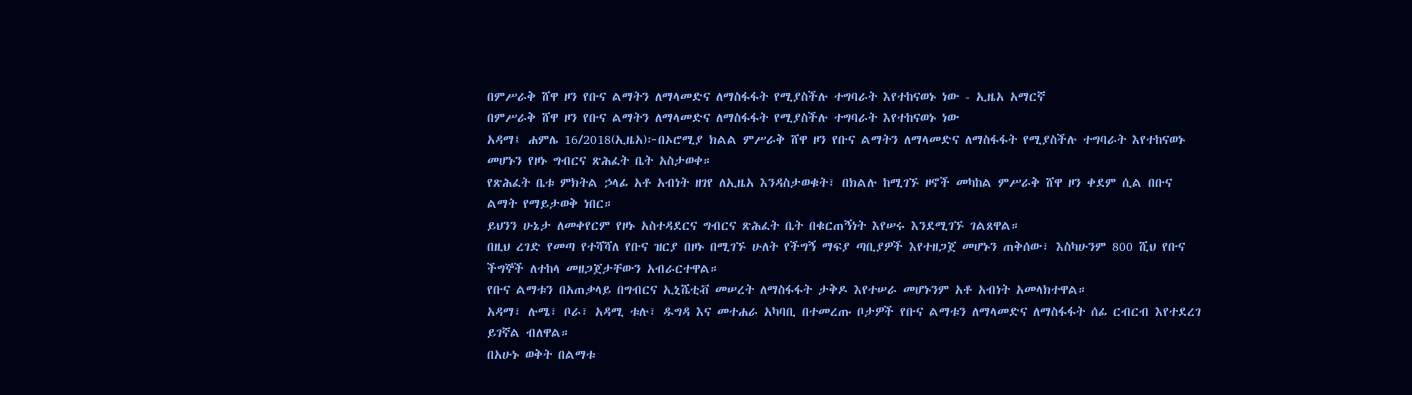በምሥራቅ ሸዋ ዞን የቡና ልማትን ለማላመድና ለማስፋፋት የሚያስችሉ ተግባራት እየተከናወኑ ነው - ኢዜአ አማርኛ
በምሥራቅ ሸዋ ዞን የቡና ልማትን ለማላመድና ለማስፋፋት የሚያስችሉ ተግባራት እየተከናወኑ ነው
አዳማ፤ ሐምሌ 16/2018(ኢዜአ)፦በኦሮሚያ ክልል ምሥራቅ ሸዋ ዞን የቡና ልማትን ለማላመድና ለማስፋፋት የሚያስችሉ ተግባራት እየተከናወኑ መሆኑን የዞኑ ግብርና ጽሕፈት ቤት አስታወቀ።
የጽሕፈት ቤቱ ምክትል ኃላፊ አቶ አብነት ዘገየ ለኢዜአ እንዳስታወቁት፣ በክልሉ ከሚገኙ ዞኖች መካከል ምሥራቅ ሸዋ ዞን ቀደም ሲል በቡና ልማት የማይታወቅ ነበር።
ይህንን ሁኔታ ለመቀየርም የዞኑ አስተዳደርና ግብርና ጽሕፈት ቤት በቁርጠኝነት እየሠሩ እንደሚገኙ ገልጸዋል።
በዚህ ረገድ የመጣ የተሻሻለ የቡና ዝርያ በዞኑ በሚገኙ ሁለት የችግኝ ማፍያ ጣቢያዎች እየተዘጋጀ መሆኑን ጠቅሰው፣ እስካሁንም 800 ሺህ የቡና ችግኞች ለተከላ መዘጋጀታቸውን አብራርተዋል።
የቡና ልማቱን በአጠቃላይ በግብርና ኢኒሼቲቭ መሠረት ለማስፋፋት ታቅዶ እየተሠራ መሆኑንም አቶ አብነት አመላክተዋል።
አዳማ፣ ሉሜ፣ ቦራ፣ አዳሚ ቱሉ፣ ዱግዳ እና መተሐራ አካባቢ በተመረጡ ቦታዎች የቡና ልማቱን ለማላመድና ለማስፋፋት ሰፊ ርብርብ እየተደረገ ይገኛል ብለዋል።
በአሁኑ ወቅት በልማቱ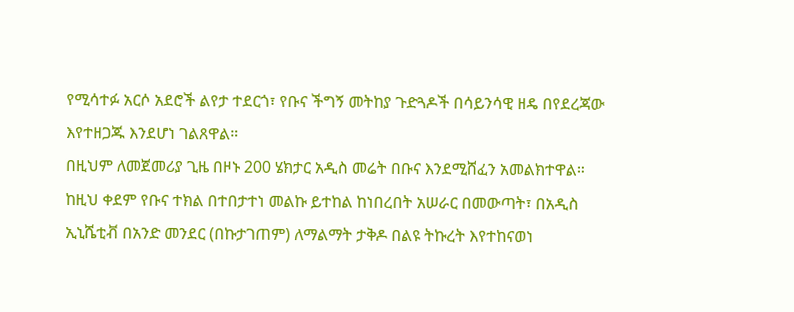የሚሳተፉ አርሶ አደሮች ልየታ ተደርጎ፣ የቡና ችግኝ መትከያ ጉድጓዶች በሳይንሳዊ ዘዴ በየደረጃው እየተዘጋጁ እንደሆነ ገልጸዋል።
በዚህም ለመጀመሪያ ጊዜ በዞኑ 200 ሄክታር አዲስ መሬት በቡና እንደሚሸፈን አመልክተዋል።
ከዚህ ቀደም የቡና ተክል በተበታተነ መልኩ ይተከል ከነበረበት አሠራር በመውጣት፣ በአዲስ ኢኒሼቲቭ በአንድ መንደር (በኩታገጠም) ለማልማት ታቅዶ በልዩ ትኩረት እየተከናወነ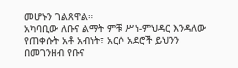መሆኑን ገልጸዋል።
አካባቢው ለቡና ልማት ምቹ ሥነ-ምህዳር እንዳለው የጠቀሱት አቶ አብነት፣ አርሶ አደሮች ይህንን በመገንዘብ የቡና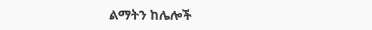ልማትን ከሌሎች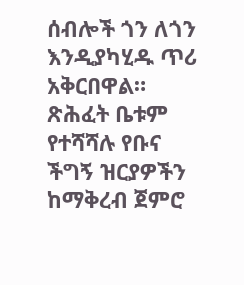ሰብሎች ጎን ለጎን እንዲያካሂዱ ጥሪ አቅርበዋል።
ጽሕፈት ቤቱም የተሻሻሉ የቡና ችግኝ ዝርያዎችን ከማቅረብ ጀምሮ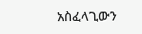አስፈላጊውን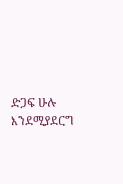ድጋፍ ሁሉ እንደሚያደርግ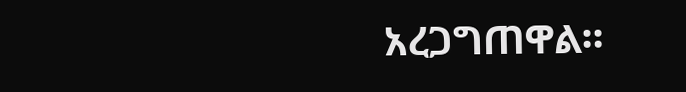አረጋግጠዋል።